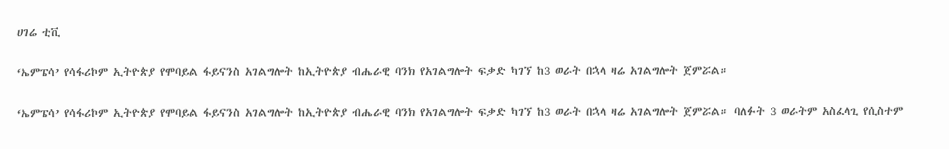ሀገሬ ቲቪ

‘ኤምፔሳ’ የሳፋሪኮም ኢትዮጵያ የሞባይል ፋይናንስ አገልግሎት ከኢትዮጵያ ብሔራዊ ባንክ የአገልግሎት ፍቃድ ካገኘ ከ3 ወራት በኋላ ዛሬ አገልግሎት ጀምሯል።

‘ኤምፔሳ’ የሳፋሪኮም ኢትዮጵያ የሞባይል ፋይናንስ አገልግሎት ከኢትዮጵያ ብሔራዊ ባንክ የአገልግሎት ፍቃድ ካገኘ ከ3 ወራት በኋላ ዛሬ አገልግሎት ጀምሯል። ባለፉት 3 ወራትም አስፈላጊ የሲስተም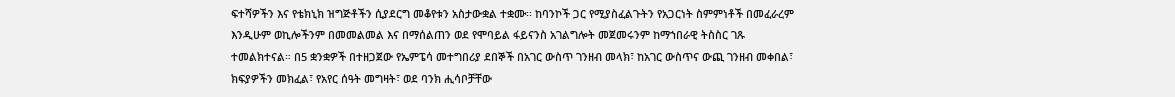ፍተሻዎችን እና የቴክኒክ ዝግጅቶችን ሲያደርግ መቆየቱን አስታውቋል ተቋሙ፡፡ ከባንኮች ጋር የሚያስፈልጉትን የአጋርነት ስምምነቶች በመፈራረም እንዲሁም ወኪሎችንም በመመልመል እና በማሰልጠን ወደ የሞባይል ፋይናንስ አገልግሎት መጀመሩንም ከማኀበራዊ ትስስር ገጹ ተመልክተናል። በ5 ቋንቋዎች በተዘጋጀው የኤምፔሳ መተግበሪያ ደበኞች በአገር ውስጥ ገንዘብ መላክ፣ ከአገር ውስጥና ውጪ ገንዘብ መቀበል፣ ክፍያዎችን መክፈል፣ የአየር ሰዓት መግዛት፣ ወደ ባንክ ሒሳቦቻቸው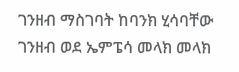ገንዘብ ማስገባት ከባንክ ሂሳባቸው ገንዘብ ወደ ኤምፔሳ መላክ መላክ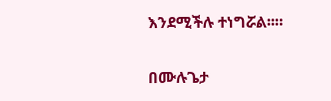እንደሚችሉ ተነግሯል፡፡።

በሙሉጌታ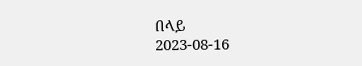በላይ
2023-08-16